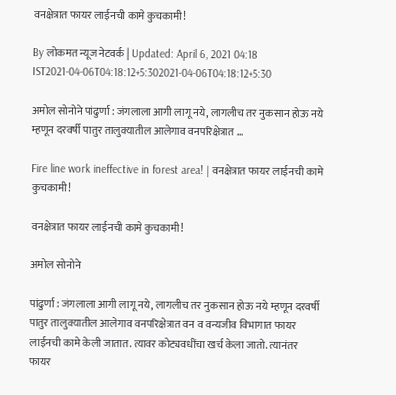वनक्षेत्रात फायर लाईनची कामे कुचकामी!

By लोकमत न्यूज नेटवर्क | Updated: April 6, 2021 04:18 IST2021-04-06T04:18:12+5:302021-04-06T04:18:12+5:30

अमोल सोनोने पांढुर्णा : जंगलाला आगी लागू नये, लागलीच तर नुकसान होऊ नये म्हणून दरवर्षी पातुर तालुक्यातील आलेगाव वनपरिक्षेत्रात ...

Fire line work ineffective in forest area! | वनक्षेत्रात फायर लाईनची कामे कुचकामी!

वनक्षेत्रात फायर लाईनची कामे कुचकामी!

अमोल सोनोने

पांढुर्णा : जंगलाला आगी लागू नये, लागलीच तर नुकसान होऊ नये म्हणून दरवर्षी पातुर तालुक्यातील आलेगाव वनपरिक्षेत्रात वन व वन्यजीव विभागात फायर लाईनची कामे केली जातात. त्यावर कोट्यवधींचा खर्च केला जातो. त्यानंतर फायर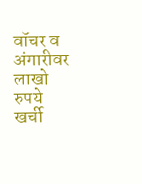वॉचर व अंगारीवर लाखो रुपये खर्ची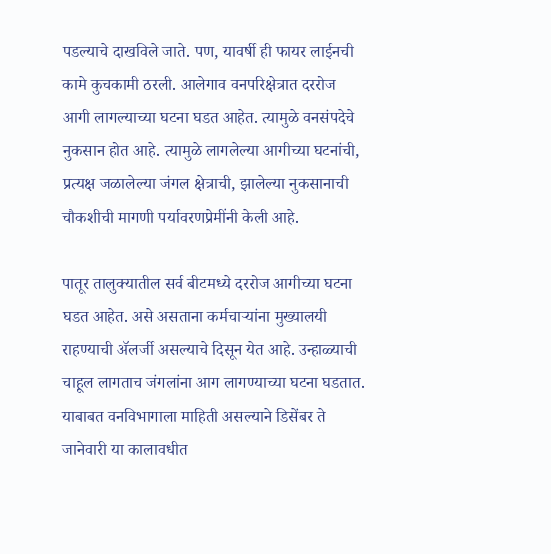पडल्याचे दाखविले जाते. पण, यावर्षी ही फायर लाईनची कामे कुचकामी ठरली. आलेगाव वनपरिक्षेत्रात दररोज आगी लागल्याच्या घटना घडत आहेत. त्यामुळे वनसंपदेचे नुकसान होत आहे. त्यामुळे लागलेल्या आगीच्या घटनांची, प्रत्यक्ष जळालेल्या जंगल क्षेत्राची, झालेल्या नुकसानाची चौकशीची मागणी पर्यावरणप्रेमींनी केली आहे.

पातूर तालुक्यातील सर्व बीटमध्ये दररोज आगीच्या घटना घडत आहेत. असे असताना कर्मचाऱ्यांना मुख्यालयी राहण्याची ॲलर्जी असल्याचे दिसून येत आहे. उन्हाळ्याची चाहूल लागताच जंगलांना आग लागण्याच्या घटना घडतात. याबाबत वनविभागाला माहिती असल्याने डिसेंबर ते जानेवारी या कालावधीत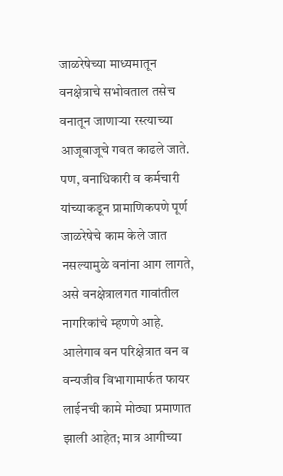जाळरेषेच्या माध्यमातून वनक्षेत्राचे सभोवताल तसेच वनातून जाणाऱ्या रस्त्याच्या आजूबाजूचे गवत काढले जाते. पण, वनाधिकारी व कर्मचारी यांच्याकडून प्रामाणिकपणे पूर्ण जाळरेषेचे काम केले जात नसल्यामुळे वनांना आग लागते, असे वनक्षेत्रालगत गावांतील नागरिकांचे म्हणणे आहे. आलेगाव वन परिक्षेत्रात वन व वन्यजीव विभागामार्फत फायर लाईनची कामे मोठ्या प्रमाणात झाली आहेत; मात्र आगीच्या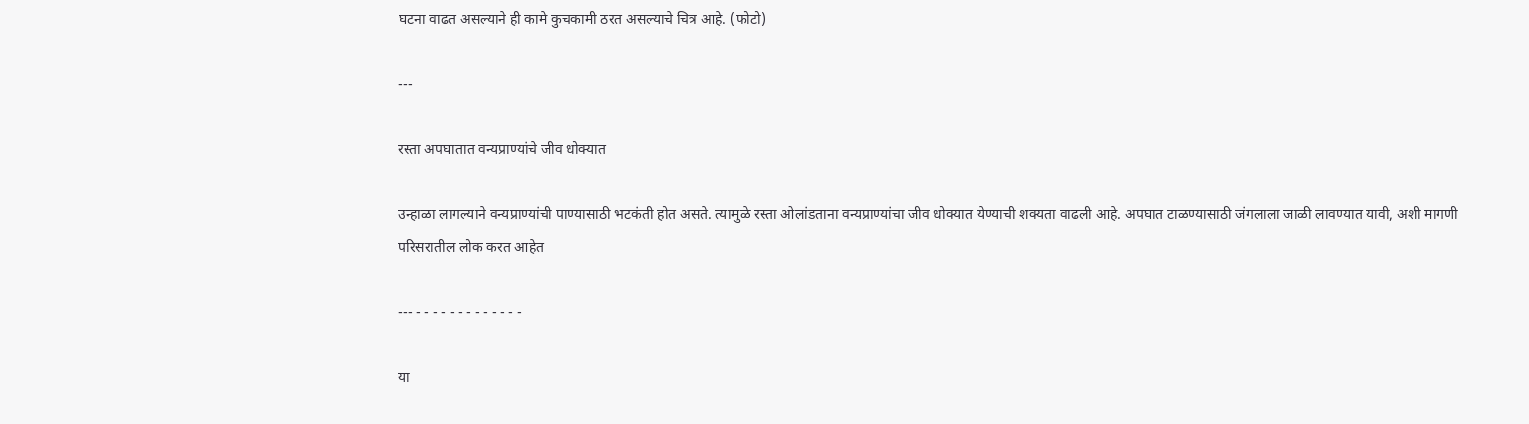घटना वाढत असल्याने ही कामे कुचकामी ठरत असल्याचे चित्र आहे. (फोटो)

---

रस्ता अपघातात वन्यप्राण्यांचे जीव धोक्यात

उन्हाळा लागल्याने वन्यप्राण्यांची पाण्यासाठी भटकंती होत असते. त्यामुळे रस्ता ओलांडताना वन्यप्राण्यांचा जीव धोक्यात येण्याची शक्यता वाढली आहे. अपघात टाळण्यासाठी जंगलाला जाळी लावण्यात यावी, अशी मागणी परिसरातील लोक करत आहेत

--- - - - - - - - - - - - - -

या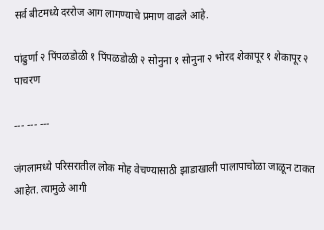सर्व बीटमध्ये दररोज आग लागण्याचे प्रमाण वाढले आहे.

पांढुर्णा २ पिंपळडोळी १ पिंपळडोळी २ सोनुना १ सोनुना २ भोरद शेकापूर १ शेकापूर २ पाचरण

--- --- ---

जंगलामध्ये परिसरातील लोक मोह वेचण्यासाठी झाडाखाली पालापाचोळा जाळून टाकत आहेत. त्यामुळे आगी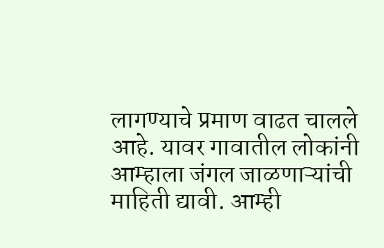लागण्याचे प्रमाण वाढत चालले आहे. यावर गावातील लोकांनी आम्हाला जंगल जाळणाऱ्यांची माहिती द्यावी. आम्ही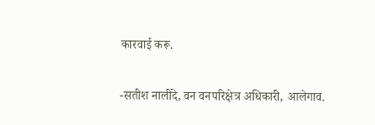कारवाई करू.

-सतीश नालींदे, वन वनपरिक्षेत्र अधिकारी, आलेगाव.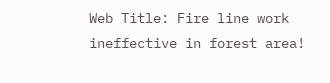Web Title: Fire line work ineffective in forest area!